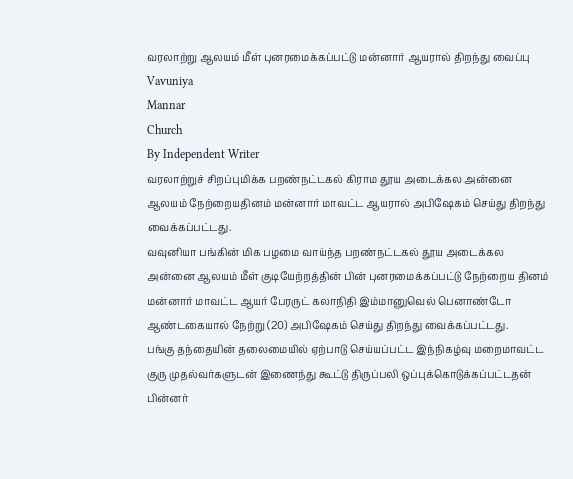வரலாற்று ஆலயம் மீள் புனரமைக்கப்பட்டு மன்னார் ஆயரால் திறந்து வைப்பு
Vavuniya
Mannar
Church
By Independent Writer
வரலாற்றுச் சிறப்புமிக்க பறண்நட்டகல் கிராம தூய அடைக்கல அன்னை ஆலயம் நேற்றையதினம் மன்னார் மாவட்ட ஆயரால் அபிஷேகம் செய்து திறந்து வைக்கப்பட்டது.
வவுனியா பங்கின் மிக பழமை வாய்ந்த பறண்நட்டகல் தூய அடைக்கல அன்னை ஆலயம் மீள் குடியேற்றத்தின் பின் புனரமைக்கப்பட்டு நேற்றைய தினம் மன்னார் மாவட்ட ஆயர் பேரருட் கலாநிதி இம்மானுவெல் பெனாண்டோ ஆண்டகையால் நேற்று (20) அபிஷேகம் செய்து திறந்து வைக்கப்பட்டது.
பங்கு தந்தையின் தலைமையில் ஏற்பாடு செய்யப்பட்ட இந்நிகழ்வு மறைமாவட்ட
குரு முதல்வர்களுடன் இணைந்து கூட்டு திருப்பலி ஒப்புக்கொடுக்கப்பட்டதன் பின்னர்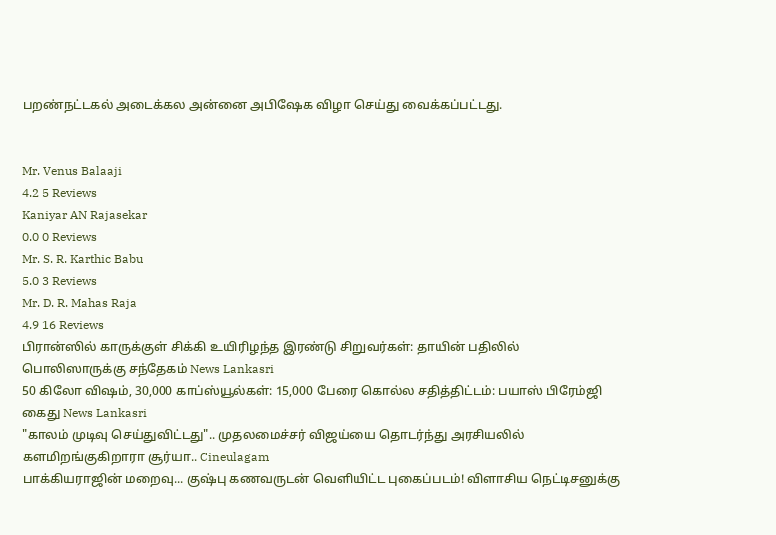பறண்நட்டகல் அடைக்கல அன்னை அபிஷேக விழா செய்து வைக்கப்பட்டது.


Mr. Venus Balaaji
4.2 5 Reviews
Kaniyar AN Rajasekar
0.0 0 Reviews
Mr. S. R. Karthic Babu
5.0 3 Reviews
Mr. D. R. Mahas Raja
4.9 16 Reviews
பிரான்ஸில் காருக்குள் சிக்கி உயிரிழந்த இரண்டு சிறுவர்கள்: தாயின் பதிலில் பொலிஸாருக்கு சந்தேகம் News Lankasri
50 கிலோ விஷம், 30,000 காப்ஸ்யூல்கள்: 15,000 பேரை கொல்ல சதித்திட்டம்: பயாஸ் பிரேம்ஜி கைது News Lankasri
"காலம் முடிவு செய்துவிட்டது".. முதலமைச்சர் விஜய்யை தொடர்ந்து அரசியலில் களமிறங்குகிறாரா சூர்யா.. Cineulagam
பாக்கியராஜின் மறைவு... குஷ்பு கணவருடன் வெளியிட்ட புகைப்படம்! விளாசிய நெட்டிசனுக்கு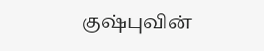குஷ்புவின்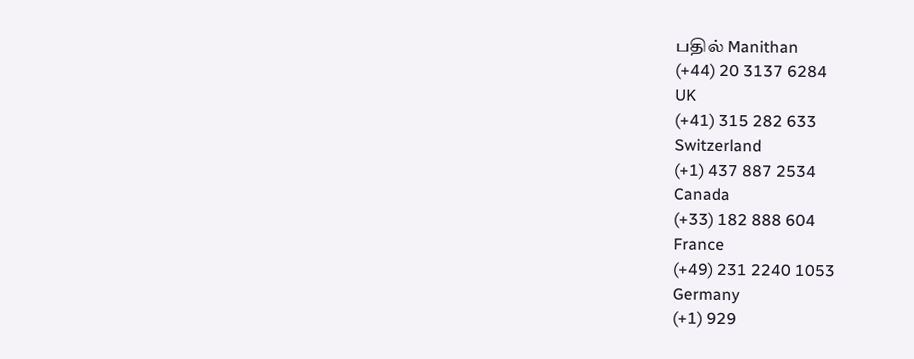பதில் Manithan
(+44) 20 3137 6284
UK
(+41) 315 282 633
Switzerland
(+1) 437 887 2534
Canada
(+33) 182 888 604
France
(+49) 231 2240 1053
Germany
(+1) 929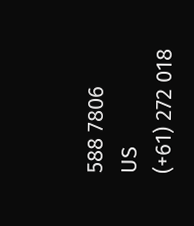588 7806
US
(+61) 272 018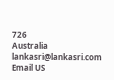726
Australia
lankasri@lankasri.com
Email US